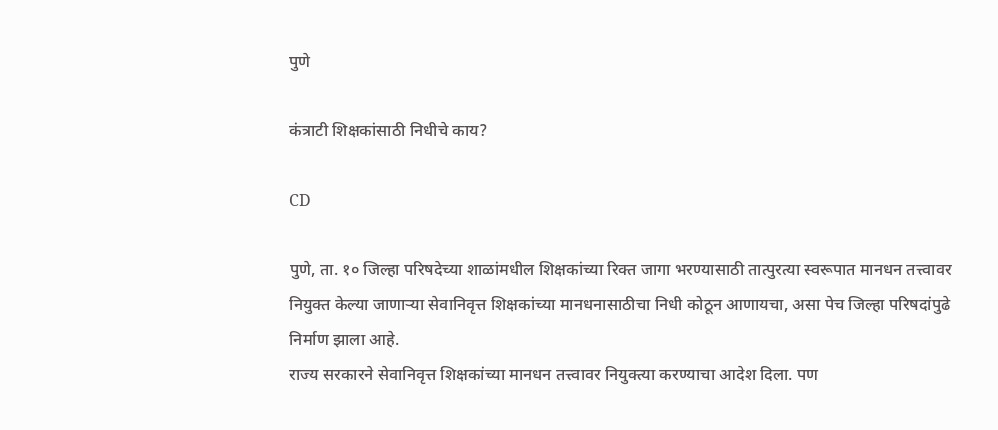पुणे

कंत्राटी शिक्षकांसाठी निधीचे काय?

CD

पुणे, ता. १० जिल्हा परिषदेच्या शाळांमधील शिक्षकांच्या रिक्त जागा भरण्यासाठी तात्पुरत्या स्वरूपात मानधन तत्त्वावर नियुक्त केल्या जाणाऱ्या सेवानिवृत्त शिक्षकांच्या मानधनासाठीचा निधी कोठून आणायचा, असा पेच जिल्हा परिषदांपुढे निर्माण झाला आहे.
राज्य सरकारने सेवानिवृत्त शिक्षकांच्या मानधन तत्त्वावर नियुक्त्या करण्याचा आदेश दिला. पण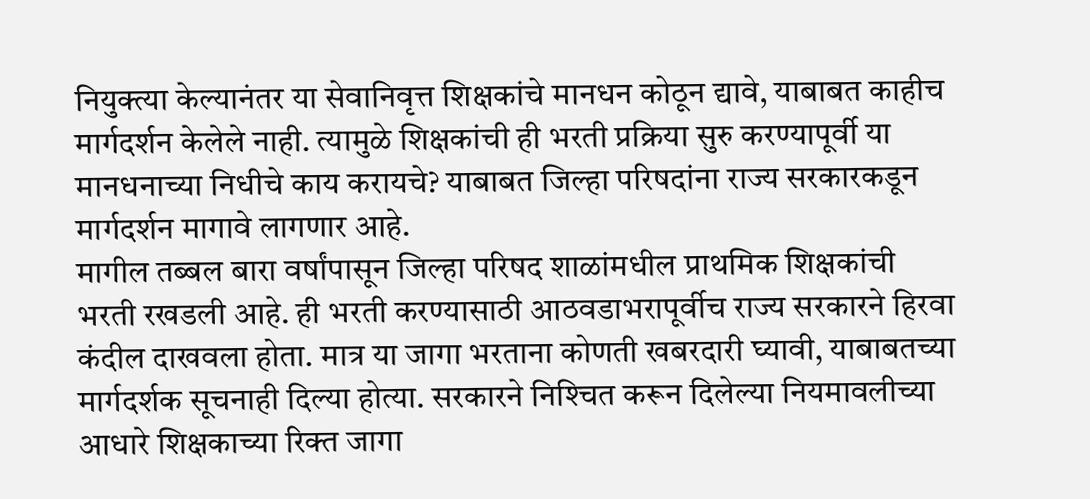नियुक्त्या केल्यानंतर या सेवानिवृत्त शिक्षकांचे मानधन कोठून द्यावे, याबाबत काहीच मार्गदर्शन केलेले नाही. त्यामुळे शिक्षकांची ही भरती प्रक्रिया सुरु करण्यापूर्वी या मानधनाच्या निधीचे काय करायचे? याबाबत जिल्हा परिषदांना राज्य सरकारकडून मार्गदर्शन मागावे लागणार आहे.
मागील तब्बल बारा वर्षांपासून जिल्हा परिषद शाळांमधील प्राथमिक शिक्षकांची भरती रखडली आहे. ही भरती करण्यासाठी आठवडाभरापूर्वीच राज्य सरकारने हिरवा कंदील दाखवला होता. मात्र या जागा भरताना कोणती खबरदारी घ्यावी, याबाबतच्या मार्गदर्शक सूचनाही दिल्या होत्या. सरकारने निश्‍चित करून दिलेल्या नियमावलीच्या आधारे शिक्षकाच्या रिक्त जागा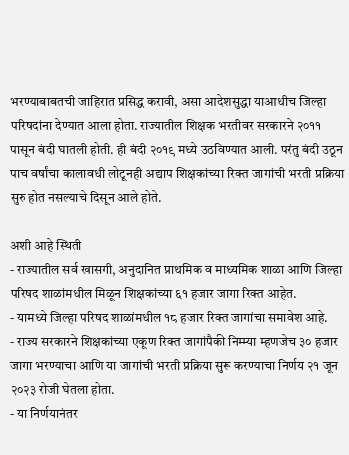भरण्याबाबतची जाहिरात प्रसिद्ध करावी, असा आदेशसुद्धा याआधीच जिल्हा परिषदांना देण्यात आला होता. राज्यातील शिक्षक भरतीवर सरकारने २०११ पासून बंदी घातली होती. ही बंदी २०१९ मध्ये उठविण्यात आली. परंतु बंदी उठून पाच वर्षांचा कालावधी लोटूनही अद्याप शिक्षकांच्या रिक्त जागांची भरती प्रक्रिया सुरु होत नसल्याचे दिसून आले होते.

अशी आहे स्थिती
- राज्यातील सर्व खासगी, अनुदानित प्राथमिक व माध्यमिक शाळा आणि जिल्हा परिषद शाळांमधील मिळून शिक्षकांच्या ६१ हजार जागा रिक्त आहेत.
- यामध्ये जिल्हा परिषद शाळांमधील १८ हजार रिक्त जागांचा समावेश आहे.
- राज्य सरकारने शिक्षकांच्या एकूण रिक्त जागांपैकी निम्म्‍या म्हणजेच ३० हजार जागा भरण्याचा आणि या जागांची भरती प्रक्रिया सुरू करण्याचा निर्णय २१ जून २०२३ रोजी घेतला होता.
- या निर्णयानंतर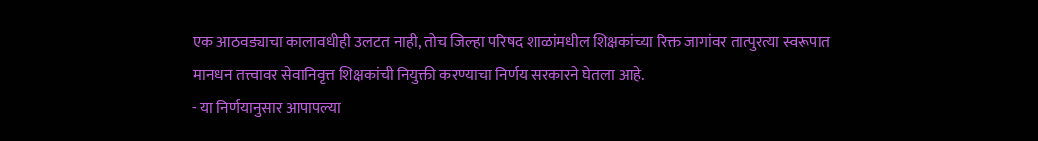एक आठवड्याचा कालावधीही उलटत नाही, तोच जिल्हा परिषद शाळांमधील शिक्षकांच्या रिक्त जागांवर तात्पुरत्या स्वरूपात मानधन तत्त्वावर सेवानिवृत्त शिक्षकांची नियुक्ती करण्याचा निर्णय सरकारने घेतला आहे.
- या निर्णयानुसार आपापल्या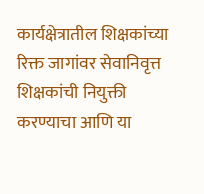कार्यक्षेत्रातील शिक्षकांच्या रिक्त जागांवर सेवानिवृत्त शिक्षकांची नियुक्ती करण्याचा आणि या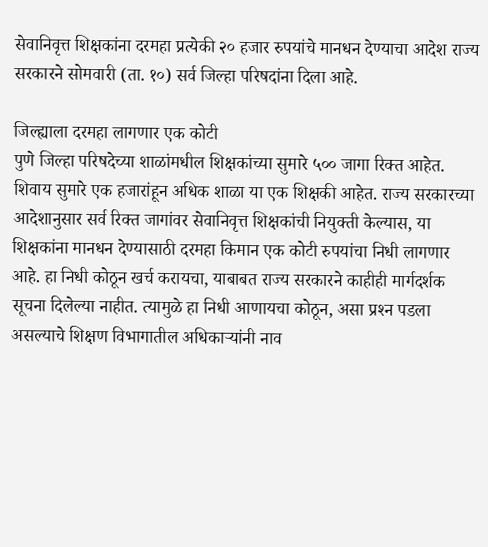सेवानिवृत्त शिक्षकांना दरमहा प्रत्येकी २० हजार रुपयांचे मानधन देण्याचा आदेश राज्य सरकारने सोमवारी (ता. १०) सर्व जिल्हा परिषदांना दिला आहे.

जिल्ह्याला दरमहा लागणार एक कोटी
पुणे जिल्हा परिषदेच्या शाळांमधील शिक्षकांच्या सुमारे ५०० जागा रिक्त आहेत. शिवाय सुमारे एक हजारांहून अधिक शाळा या एक शिक्षकी आहेत. राज्य सरकारच्या आदेशानुसार सर्व रिक्त जागांवर सेवानिवृत्त शिक्षकांची नियुक्ती केल्यास, या शिक्षकांना मानधन देण्यासाठी दरमहा किमान एक कोटी रुपयांचा निधी लागणार आहे. हा निधी कोठून खर्च करायचा, याबाबत राज्य सरकारने काहीही मार्गदर्शक सूचना दिलेल्या नाहीत. त्यामुळे हा निधी आणायचा कोठून, असा प्रश्‍न पडला असल्याचे शिक्षण विभागातील अधिकाऱ्यांनी नाव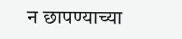न छापण्याच्या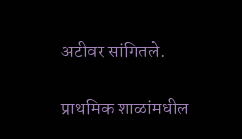अटीवर सांगितले.

प्राथमिक शाळांमधील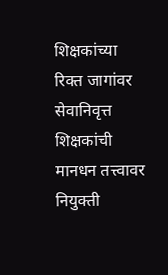शिक्षकांच्या रिक्त जागांवर सेवानिवृत्त शिक्षकांची मानधन तत्त्वावर नियुक्ती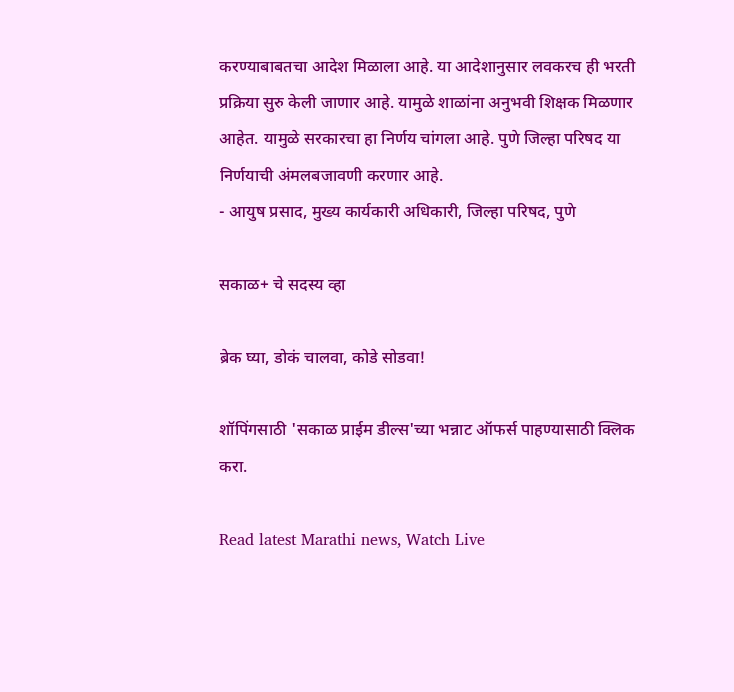करण्याबाबतचा आदेश मिळाला आहे. या आदेशानुसार लवकरच ही भरती प्रक्रिया सुरु केली जाणार आहे. यामुळे शाळांना अनुभवी शिक्षक मिळणार आहेत. यामुळे सरकारचा हा निर्णय चांगला आहे. पुणे जिल्हा परिषद या निर्णयाची अंमलबजावणी करणार आहे.
- आयुष प्रसाद, मुख्य कार्यकारी अधिकारी, जिल्हा परिषद, पुणे

सकाळ+ चे सदस्य व्हा

ब्रेक घ्या, डोकं चालवा, कोडे सोडवा!

शॉपिंगसाठी 'सकाळ प्राईम डील्स'च्या भन्नाट ऑफर्स पाहण्यासाठी क्लिक करा.

Read latest Marathi news, Watch Live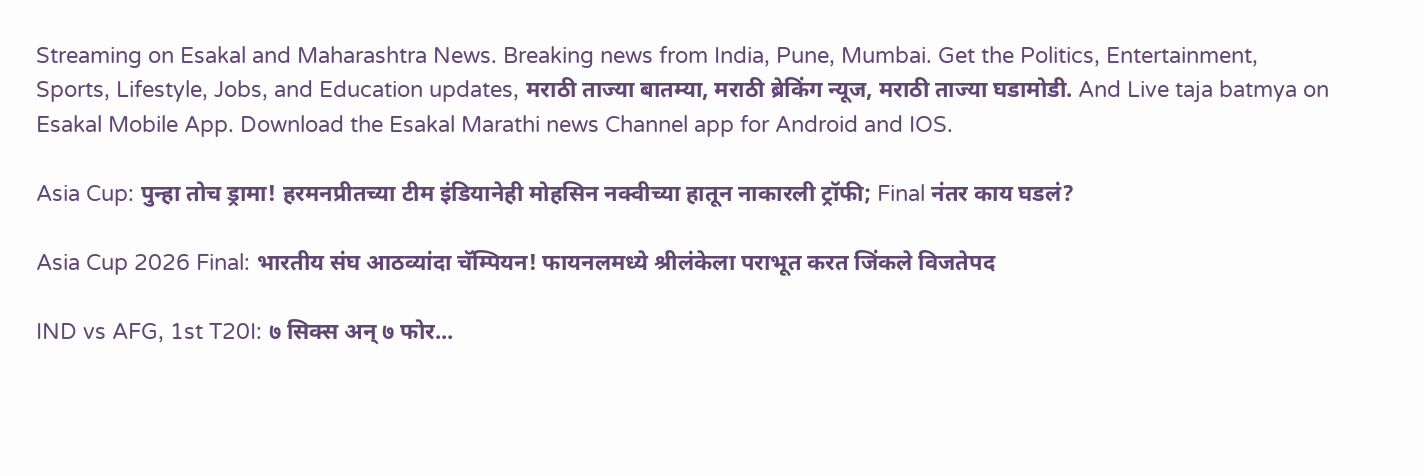Streaming on Esakal and Maharashtra News. Breaking news from India, Pune, Mumbai. Get the Politics, Entertainment, Sports, Lifestyle, Jobs, and Education updates, मराठी ताज्या बातम्या, मराठी ब्रेकिंग न्यूज, मराठी ताज्या घडामोडी. And Live taja batmya on Esakal Mobile App. Download the Esakal Marathi news Channel app for Android and IOS.

Asia Cup: पुन्हा तोच ड्रामा! हरमनप्रीतच्या टीम इंडियानेही मोहसिन नक्वीच्या हातून नाकारली ट्रॉफी; Final नंतर काय घडलं?

Asia Cup 2026 Final: भारतीय संघ आठव्यांदा चॅम्पियन! फायनलमध्ये श्रीलंकेला पराभूत करत जिंकले विजतेपद

IND vs AFG, 1st T20I: ७ सिक्स अन् ७ फोर...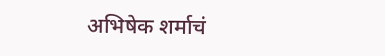अभिषेक शर्माचं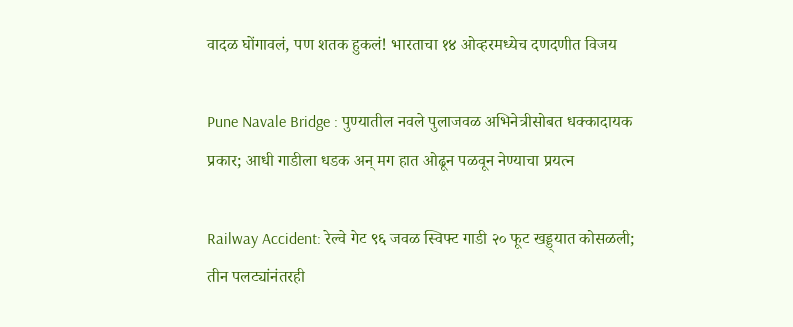वादळ घोंगावलं, पण शतक हुकलं! भारताचा १४ ओव्हरमध्येच दणदणीत विजय

Pune Navale Bridge : पुण्यातील नवले पुलाजवळ अभिनेत्रीसोबत धक्कादायक प्रकार; आधी गाडीला धडक अन् मग हात ओढून पळवून नेण्याचा प्रयत्न

Railway Accident: रेल्वे गेट ९६ जवळ स्विफ्ट गाडी २० फूट खड्ड्यात कोसळली; तीन पलट्यांनंतरही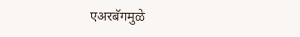एअरबॅगमुळे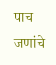पाच जणांचे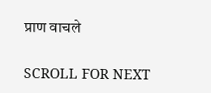प्राण वाचले

SCROLL FOR NEXT